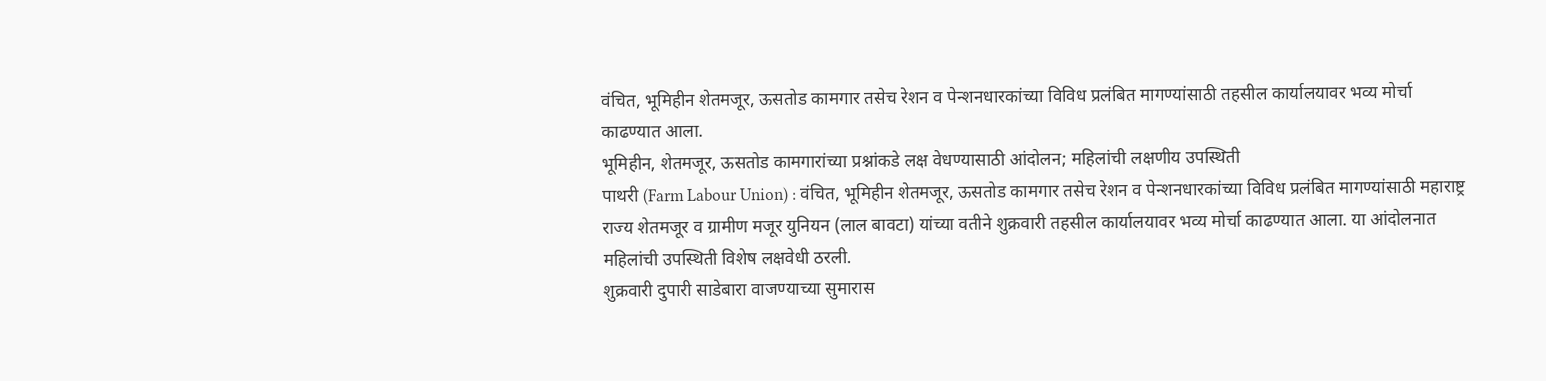वंचित, भूमिहीन शेतमजूर, ऊसतोड कामगार तसेच रेशन व पेन्शनधारकांच्या विविध प्रलंबित मागण्यांसाठी तहसील कार्यालयावर भव्य मोर्चा काढण्यात आला.
भूमिहीन, शेतमजूर, ऊसतोड कामगारांच्या प्रश्नांकडे लक्ष वेधण्यासाठी आंदोलन; महिलांची लक्षणीय उपस्थिती
पाथरी (Farm Labour Union) : वंचित, भूमिहीन शेतमजूर, ऊसतोड कामगार तसेच रेशन व पेन्शनधारकांच्या विविध प्रलंबित मागण्यांसाठी महाराष्ट्र राज्य शेतमजूर व ग्रामीण मजूर युनियन (लाल बावटा) यांच्या वतीने शुक्रवारी तहसील कार्यालयावर भव्य मोर्चा काढण्यात आला. या आंदोलनात महिलांची उपस्थिती विशेष लक्षवेधी ठरली.
शुक्रवारी दुपारी साडेबारा वाजण्याच्या सुमारास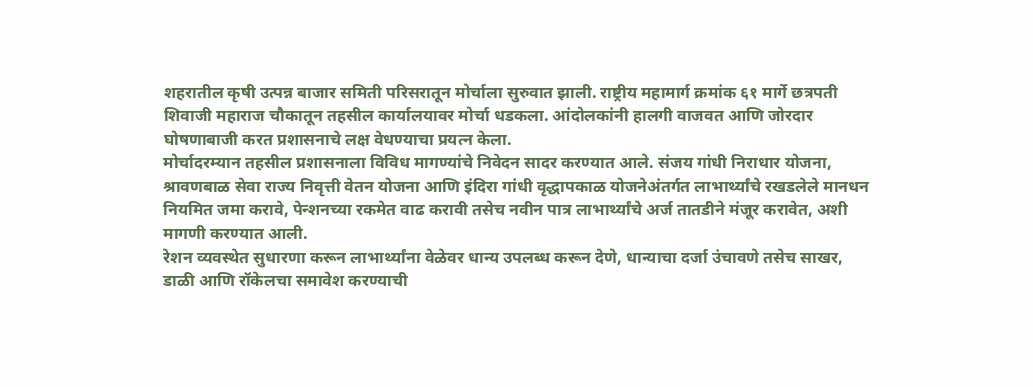शहरातील कृषी उत्पन्न बाजार समिती परिसरातून मोर्चाला सुरुवात झाली. राष्ट्रीय महामार्ग क्रमांक ६१ मार्गे छत्रपती शिवाजी महाराज चौकातून तहसील कार्यालयावर मोर्चा धडकला. आंदोलकांनी हालगी वाजवत आणि जोरदार घोषणाबाजी करत प्रशासनाचे लक्ष वेधण्याचा प्रयत्न केला.
मोर्चादरम्यान तहसील प्रशासनाला विविध मागण्यांचे निवेदन सादर करण्यात आले. संजय गांधी निराधार योजना, श्रावणबाळ सेवा राज्य निवृत्ती वेतन योजना आणि इंदिरा गांधी वृद्धापकाळ योजनेअंतर्गत लाभार्थ्यांचे रखडलेले मानधन नियमित जमा करावे, पेन्शनच्या रकमेत वाढ करावी तसेच नवीन पात्र लाभार्थ्यांचे अर्ज तातडीने मंजूर करावेत, अशी मागणी करण्यात आली.
रेशन व्यवस्थेत सुधारणा करून लाभार्थ्यांना वेळेवर धान्य उपलब्ध करून देणे, धान्याचा दर्जा उंचावणे तसेच साखर, डाळी आणि रॉकेलचा समावेश करण्याची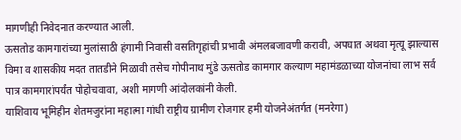मागणीही निवेदनात करण्यात आली.
ऊसतोड कामगारांच्या मुलांसाठी हंगामी निवासी वसतिगृहांची प्रभावी अंमलबजावणी करावी, अपघात अथवा मृत्यू झाल्यास विमा व शासकीय मदत तातडीने मिळावी तसेच गोपीनाथ मुंडे ऊसतोड कामगार कल्याण महामंडळाच्या योजनांचा लाभ सर्व पात्र कामगारांपर्यंत पोहोचवावा, अशी मागणी आंदोलकांनी केली.
याशिवाय भूमिहीन शेतमजुरांना महात्मा गांधी राष्ट्रीय ग्रामीण रोजगार हमी योजनेअंतर्गत (मनरेगा)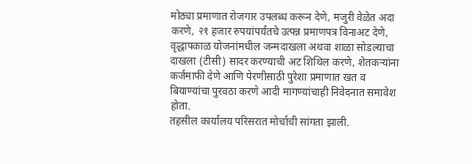मोठ्या प्रमाणात रोजगार उपलब्ध करून देणे, मजुरी वेळेत अदा करणे, २१ हजार रुपयांपर्यंतचे उत्पन्न प्रमाणपत्र विनाअट देणे, वृद्धापकाळ योजनांमधील जन्मदाखला अथवा शाळा सोडल्याचा दाखला (टीसी) सादर करण्याची अट शिथिल करणे, शेतकऱ्यांना कर्जमाफी देणे आणि पेरणीसाठी पुरेशा प्रमाणात खत व बियाण्यांचा पुरवठा करणे आदी मागण्यांचाही निवेदनात समावेश होता.
तहसील कार्यालय परिसरात मोर्चाची सांगता झाली.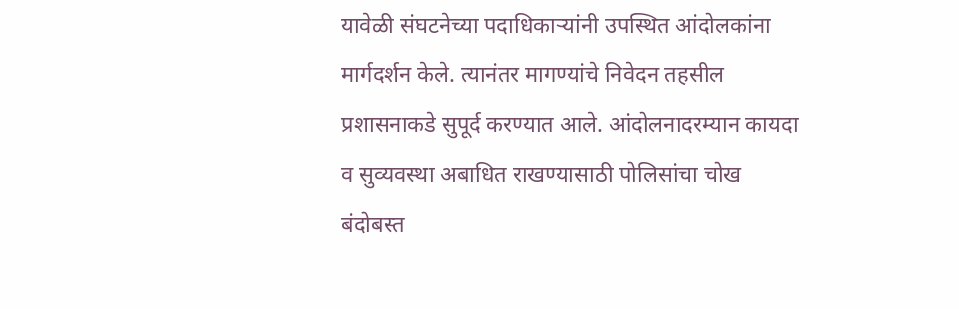यावेळी संघटनेच्या पदाधिकाऱ्यांनी उपस्थित आंदोलकांना मार्गदर्शन केले. त्यानंतर मागण्यांचे निवेदन तहसील प्रशासनाकडे सुपूर्द करण्यात आले. आंदोलनादरम्यान कायदा व सुव्यवस्था अबाधित राखण्यासाठी पोलिसांचा चोख बंदोबस्त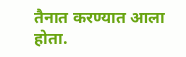तैनात करण्यात आला होता.